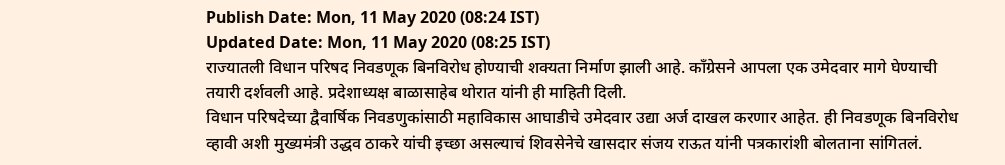Publish Date: Mon, 11 May 2020 (08:24 IST)
Updated Date: Mon, 11 May 2020 (08:25 IST)
राज्यातली विधान परिषद निवडणूक बिनविरोध होण्याची शक्यता निर्माण झाली आहे. काँग्रेसने आपला एक उमेदवार मागे घेण्याची तयारी दर्शवली आहे. प्रदेशाध्यक्ष बाळासाहेब थोरात यांनी ही माहिती दिली.
विधान परिषदेच्या द्वैवार्षिक निवडणुकांसाठी महाविकास आघाडीचे उमेदवार उद्या अर्ज दाखल करणार आहेत. ही निवडणूक बिनविरोध व्हावी अशी मुख्यमंत्री उद्धव ठाकरे यांची इच्छा असल्याचं शिवसेनेचे खासदार संजय राऊत यांनी पत्रकारांशी बोलताना सांगितलं.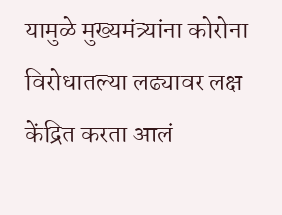यामुळे मुख्यमंत्र्यांना कोरोना विरोधातल्या लढ्यावर लक्ष केंद्रित करता आलं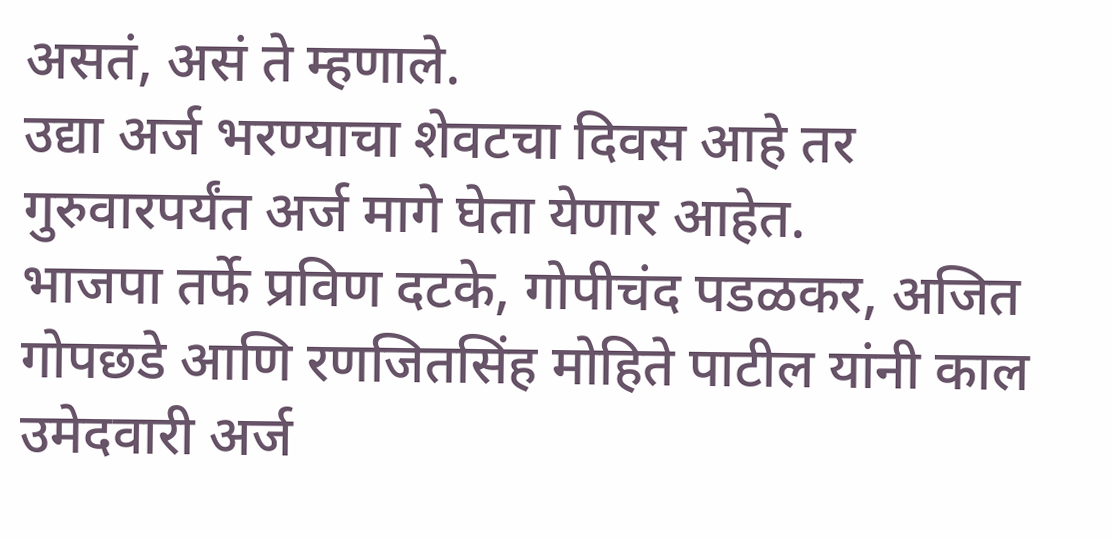असतं, असं ते म्हणाले.
उद्या अर्ज भरण्याचा शेवटचा दिवस आहे तर गुरुवारपर्यंत अर्ज मागे घेता येणार आहेत.
भाजपा तर्फे प्रविण दटके, गोपीचंद पडळकर, अजित गोपछडे आणि रणजितसिंह मोहिते पाटील यांनी काल उमेदवारी अर्ज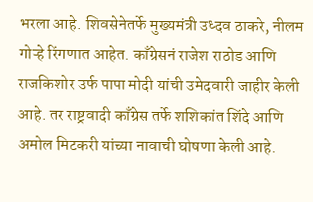भरला आहे. शिवसेनेतर्फे मुख्यमंत्री उध्दव ठाकरे, नीलम गोऱ्हे रिंगणात आहेत. काँग्रेसनं राजेश राठोड आणि राजकिशोर उर्फ पापा मोदी यांची उमेदवारी जाहीर केली आहे. तर राष्ट्रवादी काँग्रेस तर्फे शशिकांत शिंदे आणि अमोल मिटकरी यांच्या नावाची घोषणा केली आहे.